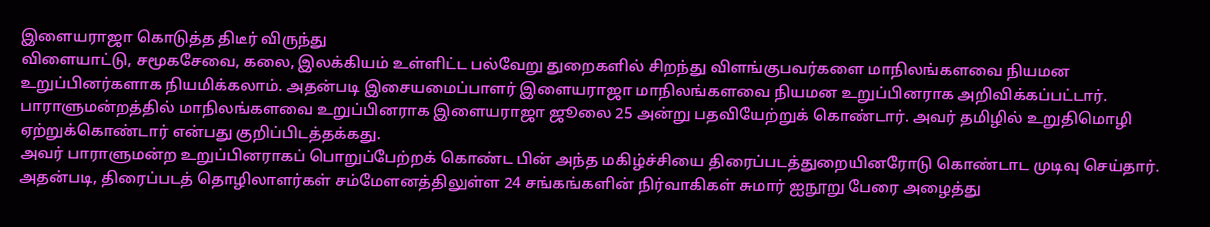இளையராஜா கொடுத்த திடீர் விருந்து
விளையாட்டு, சமூகசேவை, கலை, இலக்கியம் உள்ளிட்ட பல்வேறு துறைகளில் சிறந்து விளங்குபவர்களை மாநிலங்களவை நியமன உறுப்பினர்களாக நியமிக்கலாம். அதன்படி இசையமைப்பாளர் இளையராஜா மாநிலங்களவை நியமன உறுப்பினராக அறிவிக்கப்பட்டார்.
பாராளுமன்றத்தில் மாநிலங்களவை உறுப்பினராக இளையராஜா ஜூலை 25 அன்று பதவியேற்றுக் கொண்டார். அவர் தமிழில் உறுதிமொழி ஏற்றுக்கொண்டார் என்பது குறிப்பிடத்தக்கது.
அவர் பாராளுமன்ற உறுப்பினராகப் பொறுப்பேற்றக் கொண்ட பின் அந்த மகிழ்ச்சியை திரைப்படத்துறையினரோடு கொண்டாட முடிவு செய்தார்.
அதன்படி, திரைப்படத் தொழிலாளர்கள் சம்மேளனத்திலுள்ள 24 சங்கங்களின் நிர்வாகிகள் சுமார் ஐநூறு பேரை அழைத்து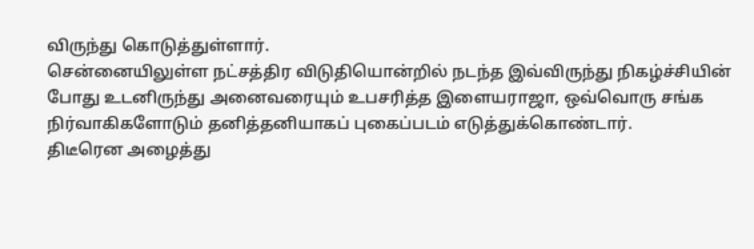விருந்து கொடுத்துள்ளார்.
சென்னையிலுள்ள நட்சத்திர விடுதியொன்றில் நடந்த இவ்விருந்து நிகழ்ச்சியின் போது உடனிருந்து அனைவரையும் உபசரித்த இளையராஜா, ஒவ்வொரு சங்க நிர்வாகிகளோடும் தனித்தனியாகப் புகைப்படம் எடுத்துக்கொண்டார்.
திடீரென அழைத்து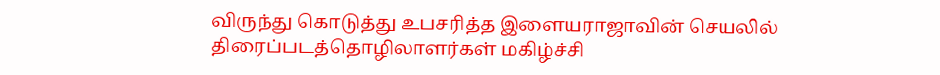விருந்து கொடுத்து உபசரித்த இளையராஜாவின் செயலில் திரைப்படத்தொழிலாளர்கள் மகிழ்ச்சி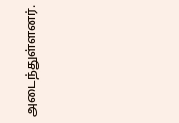அடைந்துள்ளனர்.